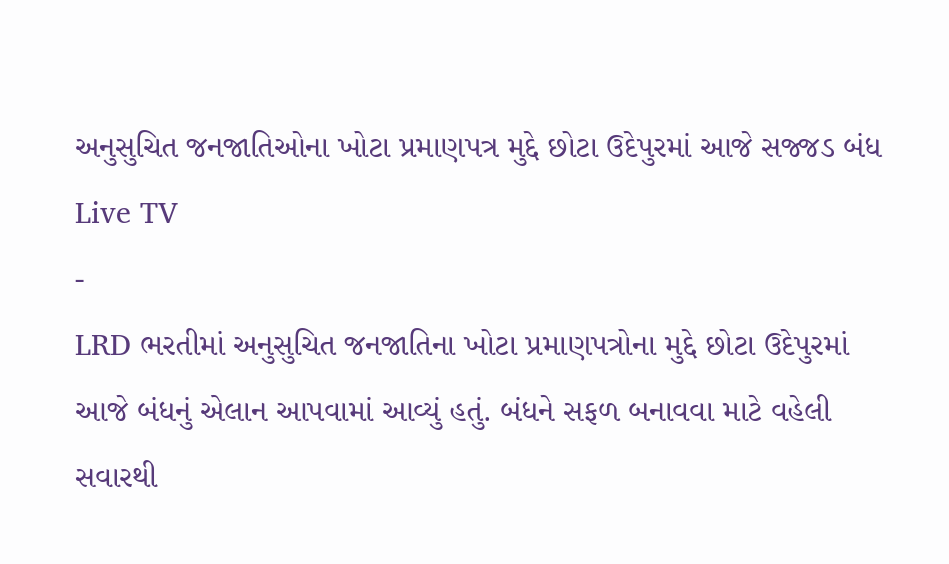અનુસુચિત જનજાતિઓના ખોટા પ્રમાણપત્ર મુદ્દે છોટા ઉદેપુરમાં આજે સજ્જડ બંધ
Live TV
-
LRD ભરતીમાં અનુસુચિત જનજાતિના ખોટા પ્રમાણપત્રોના મુદ્દે છોટા ઉદેપુરમાં આજે બંધનું એલાન આપવામાં આવ્યું હતું. બંધને સફળ બનાવવા માટે વહેલી સવારથી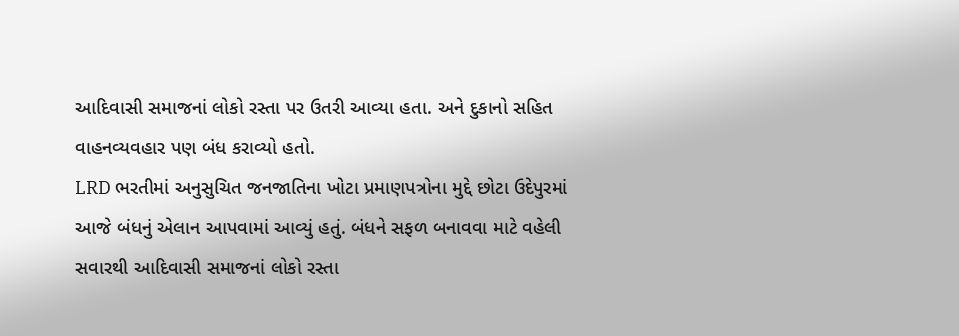આદિવાસી સમાજનાં લોકો રસ્તા પર ઉતરી આવ્યા હતા. અને દુકાનો સહિત વાહનવ્યવહાર પણ બંધ કરાવ્યો હતો.
LRD ભરતીમાં અનુસુચિત જનજાતિના ખોટા પ્રમાણપત્રોના મુદ્દે છોટા ઉદેપુરમાં આજે બંધનું એલાન આપવામાં આવ્યું હતું. બંધને સફળ બનાવવા માટે વહેલી સવારથી આદિવાસી સમાજનાં લોકો રસ્તા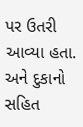પર ઉતરી આવ્યા હતા. અને દુકાનો સહિત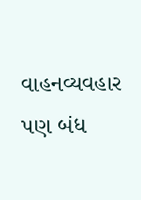વાહનવ્યવહાર પણ બંધ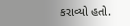કરાવ્યો હતો.